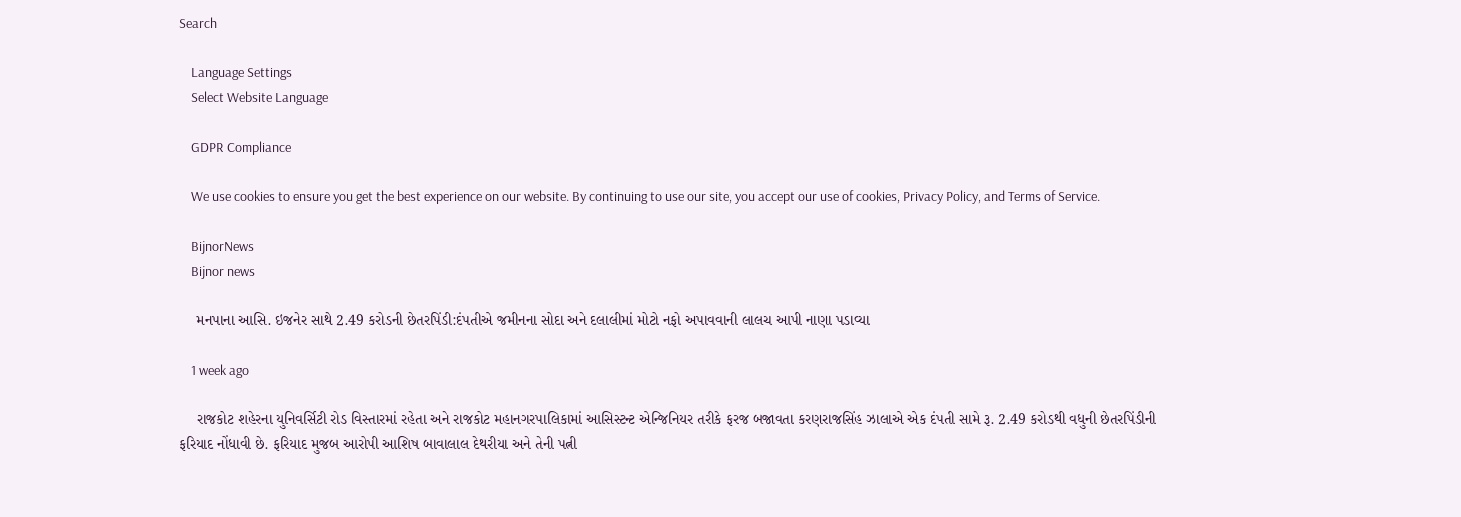Search

    Language Settings
    Select Website Language

    GDPR Compliance

    We use cookies to ensure you get the best experience on our website. By continuing to use our site, you accept our use of cookies, Privacy Policy, and Terms of Service.

    BijnorNews
    Bijnor news

    મનપાના આસિ. ઇજનેર સાથે 2.49 કરોડની છેતરપિંડી:દંપતીએ જમીનના સોદા અને દલાલીમાં મોટો નફો અપાવવાની લાલચ આપી નાણા પડાવ્યા

    1 week ago

    રાજકોટ શહેરના યુનિવર્સિટી રોડ વિસ્તારમાં રહેતા અને રાજકોટ મહાનગરપાલિકામાં આસિસ્ટન્ટ એન્જિનિયર તરીકે ફરજ બજાવતા કરણરાજસિંહ ઝાલાએ એક દંપતી સામે રૂ. 2.49 કરોડથી વધુની છેતરપિંડીની ફરિયાદ નોંધાવી છે. ફરિયાદ મુજબ આરોપી આશિષ બાવાલાલ દેથરીયા અને તેની પત્ની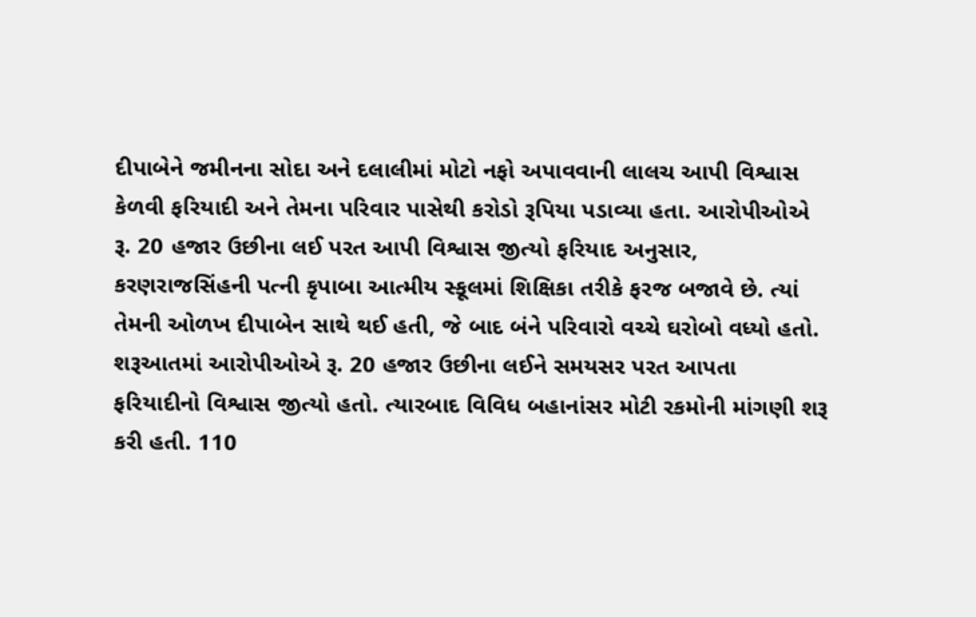દીપાબેને જમીનના સોદા અને દલાલીમાં મોટો નફો અપાવવાની લાલચ આપી વિશ્વાસ કેળવી ફરિયાદી અને તેમના પરિવાર પાસેથી કરોડો રૂપિયા પડાવ્યા હતા. આરોપીઓએ રૂ. 20 હજાર ઉછીના લઈ પરત આપી વિશ્વાસ જીત્યો ફરિયાદ અનુસાર, કરણરાજસિંહની પત્ની કૃપાબા આત્મીય સ્કૂલમાં શિક્ષિકા તરીકે ફરજ બજાવે છે. ત્યાં તેમની ઓળખ દીપાબેન સાથે થઈ હતી, જે બાદ બંને પરિવારો વચ્ચે ઘરોબો વધ્યો હતો. શરૂઆતમાં આરોપીઓએ રૂ. 20 હજાર ઉછીના લઈને સમયસર પરત આપતા ફરિયાદીનો વિશ્વાસ જીત્યો હતો. ત્યારબાદ વિવિધ બહાનાંસર મોટી રકમોની માંગણી શરૂ કરી હતી. 110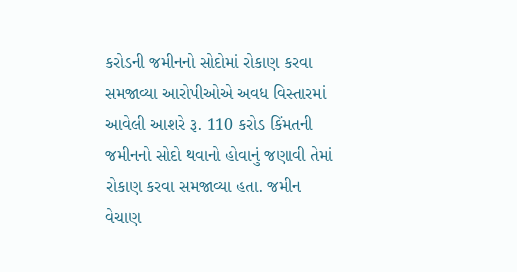કરોડની જમીનનો સોદોમાં રોકાણ કરવા સમજાવ્યા આરોપીઓએ અવધ વિસ્તારમાં આવેલી આશરે રૂ. 110 કરોડ કિંમતની જમીનનો સોદો થવાનો હોવાનું જણાવી તેમાં રોકાણ કરવા સમજાવ્યા હતા. જમીન વેચાણ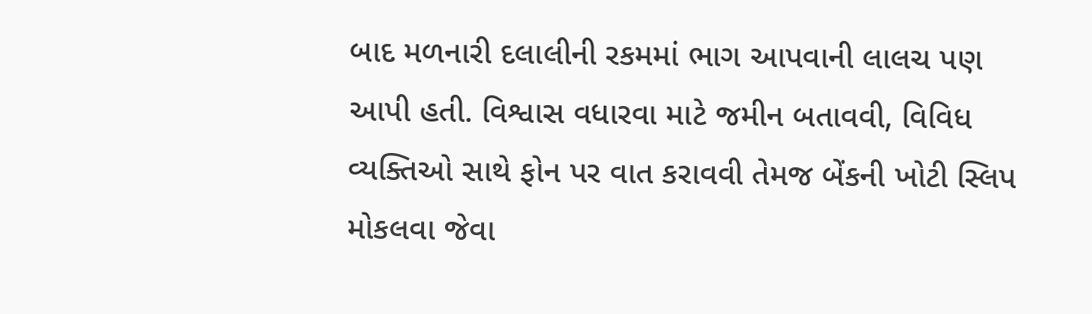બાદ મળનારી દલાલીની રકમમાં ભાગ આપવાની લાલચ પણ આપી હતી. વિશ્વાસ વધારવા માટે જમીન બતાવવી, વિવિધ વ્યક્તિઓ સાથે ફોન પર વાત કરાવવી તેમજ બેંકની ખોટી સ્લિપ મોકલવા જેવા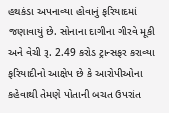હથકંડા અપનાવ્યા હોવાનું ફરિયાદમાં જણાવાયું છે. સોનાના દાગીના ગીરવે મૂકી અને વેચી રૂ. 2.49 કરોડ ટ્રાન્સફર કરાવ્યા ફરિયાદીનો આક્ષેપ છે કે આરોપીઓના કહેવાથી તેમણે પોતાની બચત ઉપરાંત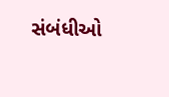સંબંધીઓ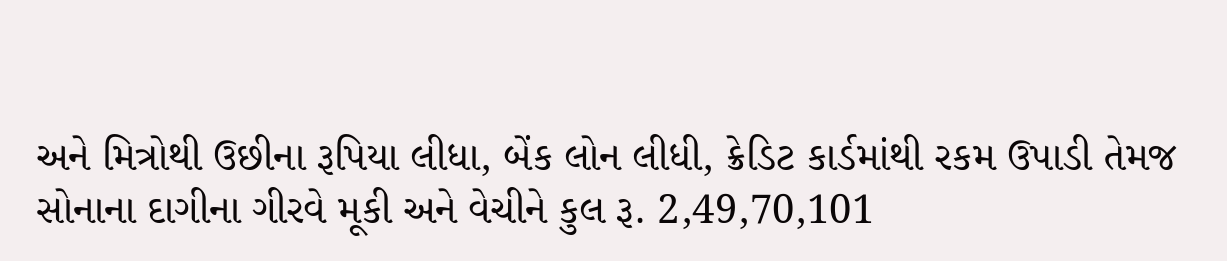અને મિત્રોથી ઉછીના રૂપિયા લીધા, બેંક લોન લીધી, ક્રેડિટ કાર્ડમાંથી રકમ ઉપાડી તેમજ સોનાના દાગીના ગીરવે મૂકી અને વેચીને કુલ રૂ. 2,49,70,101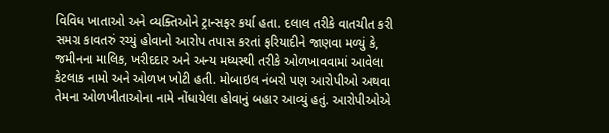વિવિધ ખાતાઓ અને વ્યક્તિઓને ટ્રાન્સફર કર્યા હતા. દલાલ તરીકે વાતચીત કરી સમગ્ર કાવતરું રચ્યું હોવાનો આરોપ તપાસ કરતાં ફરિયાદીને જાણવા મળ્યું કે, જમીનના માલિક, ખરીદદાર અને અન્ય મધ્યસ્થી તરીકે ઓળખાવવામાં આવેલા કેટલાક નામો અને ઓળખ ખોટી હતી. મોબાઇલ નંબરો પણ આરોપીઓ અથવા તેમના ઓળખીતાઓના નામે નોંધાયેલા હોવાનું બહાર આવ્યું હતું. આરોપીઓએ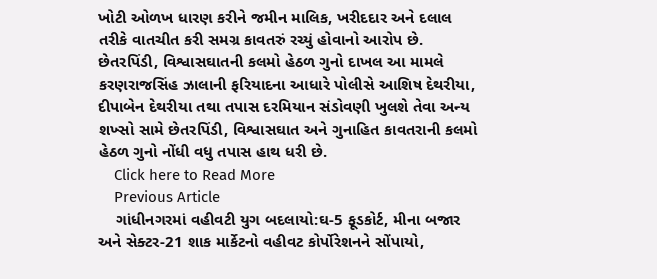ખોટી ઓળખ ધારણ કરીને જમીન માલિક, ખરીદદાર અને દલાલ તરીકે વાતચીત કરી સમગ્ર કાવતરું રચ્યું હોવાનો આરોપ છે. છેતરપિંડી, વિશ્વાસઘાતની કલમો હેઠળ ગુનો દાખલ આ મામલે કરણરાજસિંહ ઝાલાની ફરિયાદના આધારે પોલીસે આશિષ દેથરીયા, દીપાબેન દેથરીયા તથા તપાસ દરમિયાન સંડોવણી ખુલશે તેવા અન્ય શખ્સો સામે છેતરપિંડી, વિશ્વાસઘાત અને ગુનાહિત કાવતરાની કલમો હેઠળ ગુનો નોંધી વધુ તપાસ હાથ ધરી છે.
    Click here to Read More
    Previous Article
    ગાંધીનગરમાં વહીવટી યુગ બદલાયો:ઘ-5 ફૂડકોર્ટ, મીના બજાર અને સેક્ટર-21 શાક માર્કેટનો વહીવટ કોર્પોરેશનને સોંપાયો,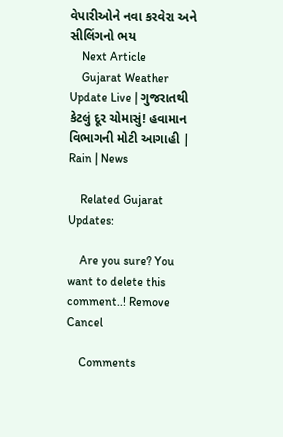વેપારીઓને નવા કરવેરા અને સીલિંગનો ભય
    Next Article
    Gujarat Weather Update Live | ગુજરાતથી કેટલું દૂર ચોમાસું! હવામાન વિભાગની મોટી આગાહી | Rain | News

    Related Gujarat Updates:

    Are you sure? You want to delete this comment..! Remove Cancel

    Comments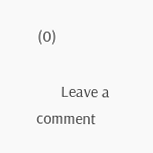(0)

      Leave a comment